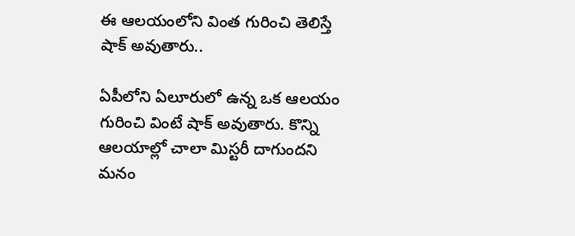ఈ ఆలయంలోని వింత గురించి తెలిస్తే షాక్ అవుతారు..

ఏపీలోని ఏలూరులో ఉన్న ఒక ఆలయం గురించి వింటే షాక్ అవుతారు. కొన్ని ఆలయాల్లో చాలా మిస్టరీ దాగుందని మనం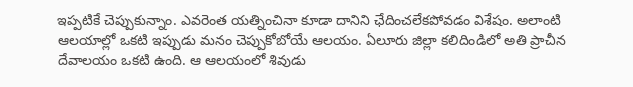ఇప్పటికే చెప్పుకున్నాం. ఎవరెంత యత్నించినా కూడా దానిని ఛేదించలేకపోవడం విశేషం. అలాంటి ఆలయాల్లో ఒకటి ఇప్పుడు మనం చెప్పుకోబోయే ఆలయం. ఏలూరు జిల్లా కలిదిండిలో అతి ప్రాచీన దేవాలయం ఒకటి ఉంది. ఆ ఆలయంలో శివుడు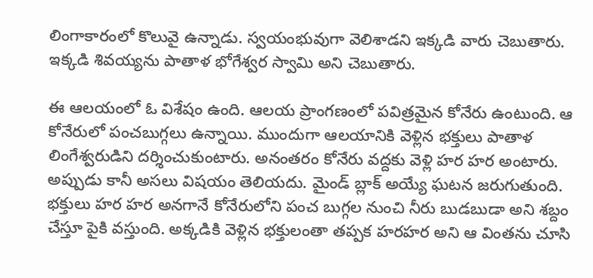లింగాకారంలో కొలువై ఉన్నాడు. స్వయంభువుగా వెలిశాడని ఇక్కడి వారు చెబుతారు. ఇక్కడి శివయ్యను పాతాళ భోగేశ్వర స్వామి అని చెబుతారు.

ఈ ఆలయంలో ఓ విశేషం ఉంది. ఆలయ ప్రాంగణంలో పవిత్రమైన కోనేరు ఉంటుంది. ఆ కోనేరులో పంచబుగ్గలు ఉన్నాయి. ముందుగా ఆలయానికి వెళ్లిన భక్తులు పాతాళ లింగేశ్వరుడిని దర్శించుకుంటారు. అనంతరం కోనేరు వద్దకు వెళ్లి హర హర అంటారు. అప్పుడు కానీ అసలు విషయం తెలియదు. మైండ్ బ్లాక్ అయ్యే ఘటన జరుగుతుంది. భక్తులు హర హర అనగానే కోనేరులోని పంచ బుగ్గల నుంచి నీరు బుడబుడా అని శబ్దం చేస్తూ పైకి వస్తుంది. అక్కడికి వెళ్లిన భక్తులంతా తప్పక హరహర అని ఆ వింతను చూసి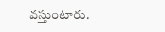వస్తుంటారు.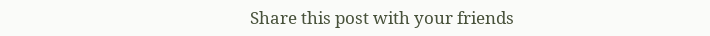Share this post with your friends